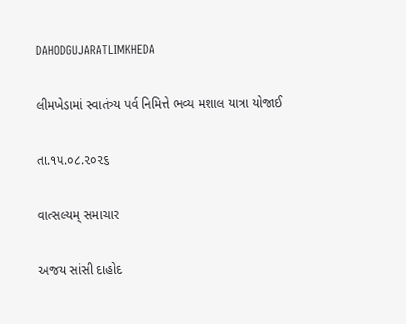DAHODGUJARATLIMKHEDA

લીમખેડામાં સ્વાતંત્ર્ય પર્વ નિમિત્તે ભવ્ય મશાલ યાત્રા યોજાઈ

તા.૧૫.૦૮.૨૦૨૬

વાત્સલ્યમ્ સમાચાર

અજય સાંસી દાહોદ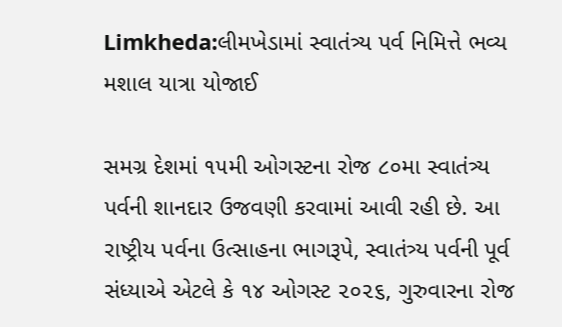Limkheda:લીમખેડામાં સ્વાતંત્ર્ય પર્વ નિમિત્તે ભવ્ય મશાલ યાત્રા યોજાઈ

સમગ્ર દેશમાં ૧૫મી ઓગસ્ટના રોજ ૮૦મા સ્વાતંત્ર્ય પર્વની શાનદાર ઉજવણી કરવામાં આવી રહી છે. આ રાષ્ટ્રીય પર્વના ઉત્સાહના ભાગરૂપે, સ્વાતંત્ર્ય પર્વની પૂર્વ સંધ્યાએ એટલે કે ૧૪ ઓગસ્ટ ૨૦૨૬, ગુરુવારના રોજ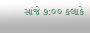સાંજે ૭:૦૦ કલાકે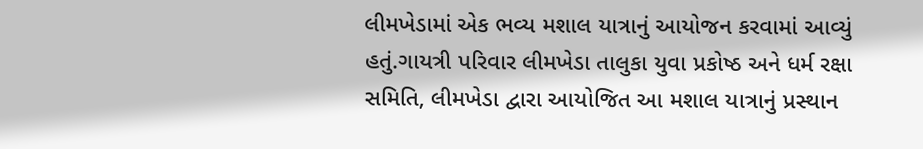લીમખેડામાં એક ભવ્ય મશાલ યાત્રાનું આયોજન કરવામાં આવ્યું હતું.ગાયત્રી પરિવાર લીમખેડા તાલુકા યુવા પ્રકોષ્ઠ અને ધર્મ રક્ષા સમિતિ, લીમખેડા દ્વારા આયોજિત આ મશાલ યાત્રાનું પ્રસ્થાન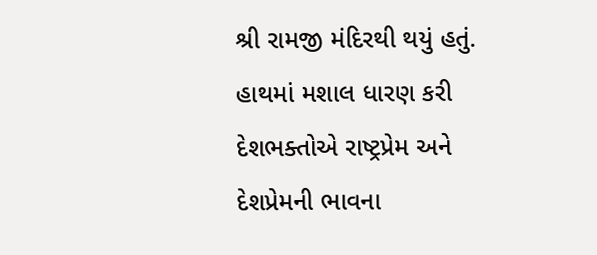શ્રી રામજી મંદિરથી થયું હતું. હાથમાં મશાલ ધારણ કરી દેશભક્તોએ રાષ્ટ્રપ્રેમ અને દેશપ્રેમની ભાવના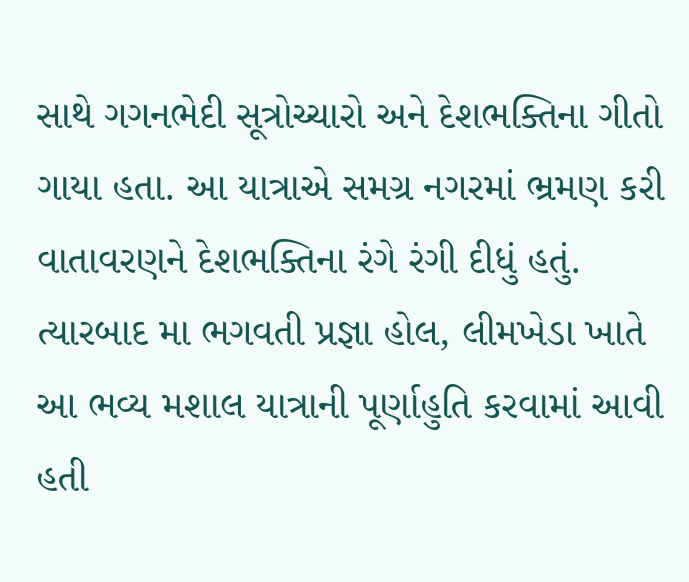સાથે ગગનભેદી સૂત્રોચ્ચારો અને દેશભક્તિના ગીતો ગાયા હતા. આ યાત્રાએ સમગ્ર નગરમાં ભ્રમણ કરી વાતાવરણને દેશભક્તિના રંગે રંગી દીધું હતું. ત્યારબાદ મા ભગવતી પ્રજ્ઞા હોલ, લીમખેડા ખાતે આ ભવ્ય મશાલ યાત્રાની પૂર્ણાહુતિ કરવામાં આવી હતી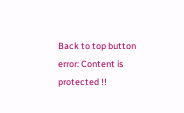Back to top button
error: Content is protected !!